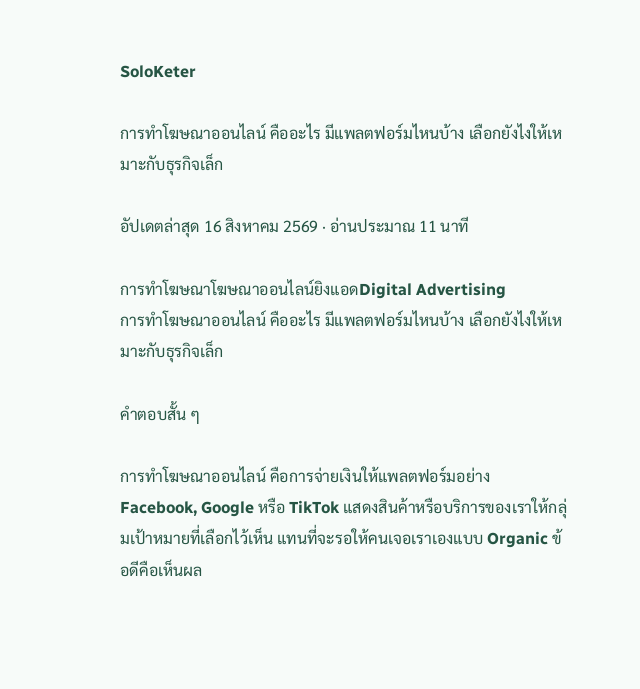SoloKeter

การทำโฆษณาออนไลน์ คืออะไร มีแพลตฟอร์มไหนบ้าง เลือกยังไงให้เหมาะกับธุรกิจเล็ก

อัปเดตล่าสุด 16 สิงหาคม 2569 · อ่านประมาณ 11 นาที

การทำโฆษณาโฆษณาออนไลน์ยิงแอดDigital Advertising
การทำโฆษณาออนไลน์ คืออะไร มีแพลตฟอร์มไหนบ้าง เลือกยังไงให้เหมาะกับธุรกิจเล็ก

คำตอบสั้น ๆ

การทำโฆษณาออนไลน์ คือการจ่ายเงินให้แพลตฟอร์มอย่าง Facebook, Google หรือ TikTok แสดงสินค้าหรือบริการของเราให้กลุ่มเป้าหมายที่เลือกไว้เห็น แทนที่จะรอให้คนเจอเราเองแบบ Organic ข้อดีคือเห็นผล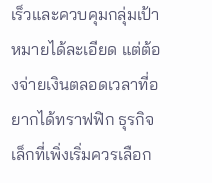เร็วและควบคุมกลุ่มเป้าหมายได้ละเอียด แต่ต้องจ่ายเงินตลอดเวลาที่อยากได้ทราฟฟิก ธุรกิจเล็กที่เพิ่งเริ่มควรเลือก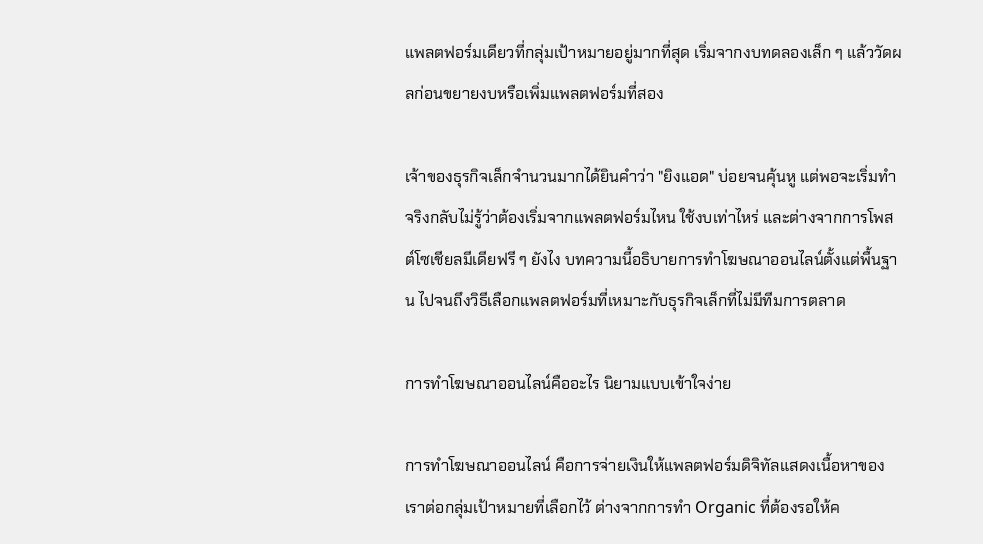แพลตฟอร์มเดียวที่กลุ่มเป้าหมายอยู่มากที่สุด เริ่มจากงบทดลองเล็ก ๆ แล้ววัดผลก่อนขยายงบหรือเพิ่มแพลตฟอร์มที่สอง

เจ้าของธุรกิจเล็กจำนวนมากได้ยินคำว่า "ยิงแอด" บ่อยจนคุ้นหู แต่พอจะเริ่มทำจริงกลับไม่รู้ว่าต้องเริ่มจากแพลตฟอร์มไหน ใช้งบเท่าไหร่ และต่างจากการโพสต์โซเชียลมีเดียฟรี ๆ ยังไง บทความนี้อธิบายการทำโฆษณาออนไลน์ตั้งแต่พื้นฐาน ไปจนถึงวิธีเลือกแพลตฟอร์มที่เหมาะกับธุรกิจเล็กที่ไม่มีทีมการตลาด

การทำโฆษณาออนไลน์คืออะไร นิยามแบบเข้าใจง่าย

การทำโฆษณาออนไลน์ คือการจ่ายเงินให้แพลตฟอร์มดิจิทัลแสดงเนื้อหาของเราต่อกลุ่มเป้าหมายที่เลือกไว้ ต่างจากการทำ Organic ที่ต้องรอให้ค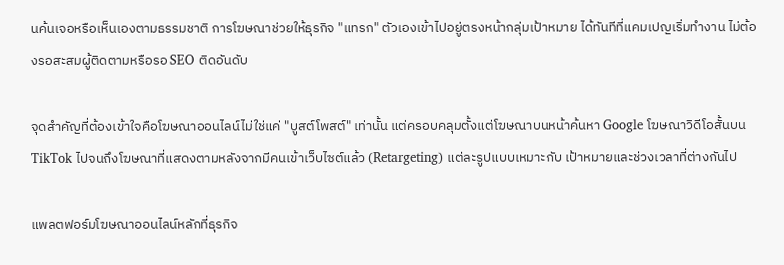นค้นเจอหรือเห็นเองตามธรรมชาติ การโฆษณาช่วยให้ธุรกิจ "แทรก" ตัวเองเข้าไปอยู่ตรงหน้ากลุ่มเป้าหมาย ได้ทันทีที่แคมเปญเริ่มทำงาน ไม่ต้องรอสะสมผู้ติดตามหรือรอ SEO ติดอันดับ

จุดสำคัญที่ต้องเข้าใจคือโฆษณาออนไลน์ไม่ใช่แค่ "บูสต์โพสต์" เท่านั้น แต่ครอบคลุมตั้งแต่โฆษณาบนหน้าค้นหา Google โฆษณาวิดีโอสั้นบน TikTok ไปจนถึงโฆษณาที่แสดงตามหลังจากมีคนเข้าเว็บไซต์แล้ว (Retargeting) แต่ละรูปแบบเหมาะกับ เป้าหมายและช่วงเวลาที่ต่างกันไป

แพลตฟอร์มโฆษณาออนไลน์หลักที่ธุรกิจ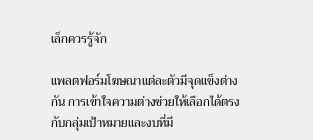เล็กควรรู้จัก

แพลตฟอร์มโฆษณาแต่ละตัวมีจุดแข็งต่างกัน การเข้าใจความต่างช่วยให้เลือกได้ตรงกับกลุ่มเป้าหมายและงบที่มี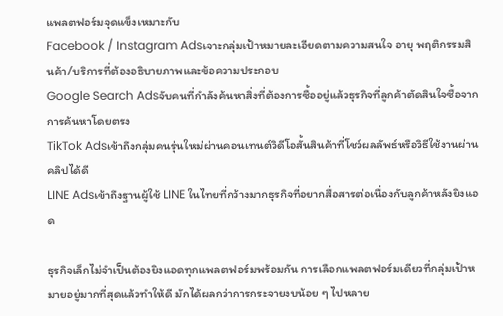แพลตฟอร์มจุดแข็งเหมาะกับ
Facebook / Instagram Adsเจาะกลุ่มเป้าหมายละเอียดตามความสนใจ อายุ พฤติกรรมสินค้า/บริการที่ต้องอธิบายภาพและข้อความประกอบ
Google Search Adsจับคนที่กำลังค้นหาสิ่งที่ต้องการซื้ออยู่แล้วธุรกิจที่ลูกค้าตัดสินใจซื้อจากการค้นหาโดยตรง
TikTok Adsเข้าถึงกลุ่มคนรุ่นใหม่ผ่านคอนเทนต์วิดีโอสั้นสินค้าที่โชว์ผลลัพธ์หรือวิธีใช้งานผ่านคลิปได้ดี
LINE Adsเข้าถึงฐานผู้ใช้ LINE ในไทยที่กว้างมากธุรกิจที่อยากสื่อสารต่อเนื่องกับลูกค้าหลังยิงแอด

ธุรกิจเล็กไม่จำเป็นต้องยิงแอดทุกแพลตฟอร์มพร้อมกัน การเลือกแพลตฟอร์มเดียวที่กลุ่มเป้าหมายอยู่มากที่สุดแล้วทำให้ดี มักได้ผลกว่าการกระจายงบน้อย ๆ ไปหลาย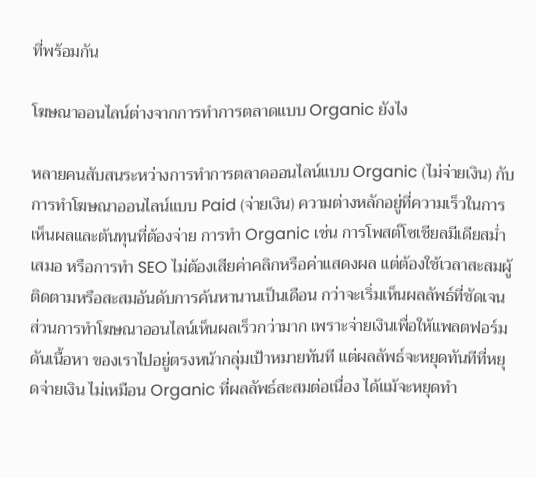ที่พร้อมกัน

โฆษณาออนไลน์ต่างจากการทำการตลาดแบบ Organic ยังไง

หลายคนสับสนระหว่างการทำการตลาดออนไลน์แบบ Organic (ไม่จ่ายเงิน) กับการทำโฆษณาออนไลน์แบบ Paid (จ่ายเงิน) ความต่างหลักอยู่ที่ความเร็วในการเห็นผลและต้นทุนที่ต้องจ่าย การทำ Organic เช่น การโพสต์โซเชียลมีเดียสม่ำเสมอ หรือการทำ SEO ไม่ต้องเสียค่าคลิกหรือค่าแสดงผล แต่ต้องใช้เวลาสะสมผู้ติดตามหรือสะสมอันดับการค้นหานานเป็นเดือน กว่าจะเริ่มเห็นผลลัพธ์ที่ชัดเจน ส่วนการทำโฆษณาออนไลน์เห็นผลเร็วกว่ามาก เพราะจ่ายเงินเพื่อให้แพลตฟอร์มดันเนื้อหา ของเราไปอยู่ตรงหน้ากลุ่มเป้าหมายทันที แต่ผลลัพธ์จะหยุดทันทีที่หยุดจ่ายเงิน ไม่เหมือน Organic ที่ผลลัพธ์สะสมต่อเนื่อง ได้แม้จะหยุดทำ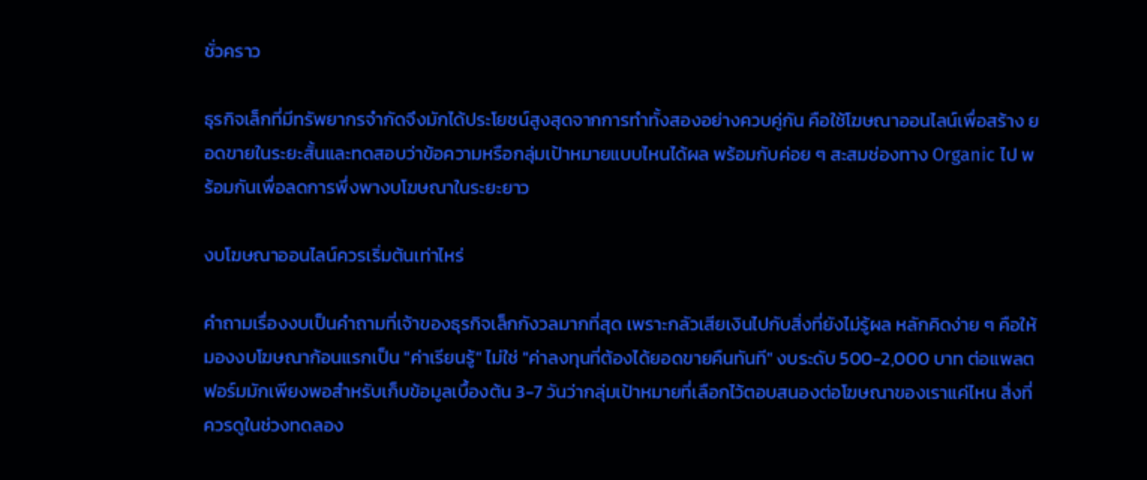ชั่วคราว

ธุรกิจเล็กที่มีทรัพยากรจำกัดจึงมักได้ประโยชน์สูงสุดจากการทำทั้งสองอย่างควบคู่กัน คือใช้โฆษณาออนไลน์เพื่อสร้าง ยอดขายในระยะสั้นและทดสอบว่าข้อความหรือกลุ่มเป้าหมายแบบไหนได้ผล พร้อมกับค่อย ๆ สะสมช่องทาง Organic ไป พร้อมกันเพื่อลดการพึ่งพางบโฆษณาในระยะยาว

งบโฆษณาออนไลน์ควรเริ่มต้นเท่าไหร่

คำถามเรื่องงบเป็นคำถามที่เจ้าของธุรกิจเล็กกังวลมากที่สุด เพราะกลัวเสียเงินไปกับสิ่งที่ยังไม่รู้ผล หลักคิดง่าย ๆ คือให้มองงบโฆษณาก้อนแรกเป็น "ค่าเรียนรู้" ไม่ใช่ "ค่าลงทุนที่ต้องได้ยอดขายคืนทันที" งบระดับ 500-2,000 บาท ต่อแพลตฟอร์มมักเพียงพอสำหรับเก็บข้อมูลเบื้องต้น 3-7 วันว่ากลุ่มเป้าหมายที่เลือกไว้ตอบสนองต่อโฆษณาของเราแค่ไหน สิ่งที่ควรดูในช่วงทดลอง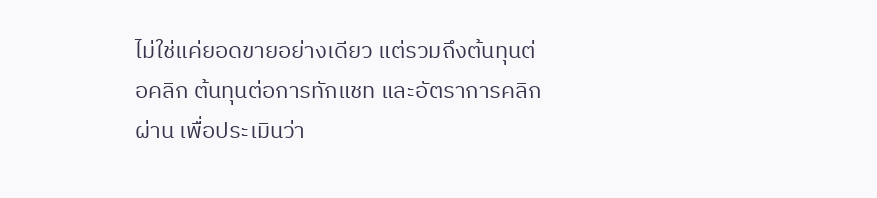ไม่ใช่แค่ยอดขายอย่างเดียว แต่รวมถึงต้นทุนต่อคลิก ต้นทุนต่อการทักแชท และอัตราการคลิกผ่าน เพื่อประเมินว่า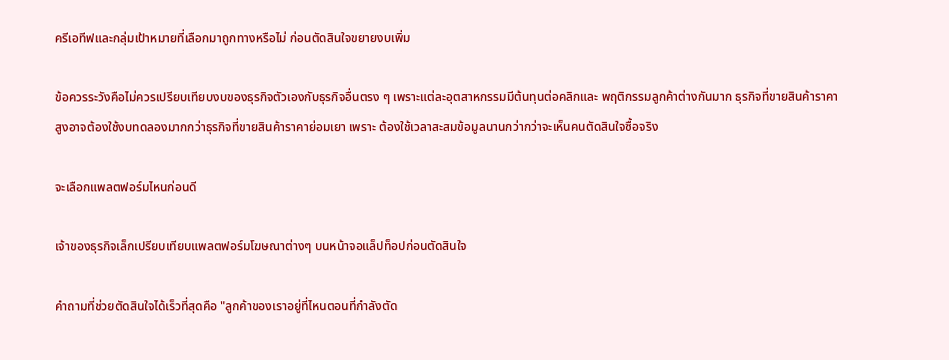ครีเอทีฟและกลุ่มเป้าหมายที่เลือกมาถูกทางหรือไม่ ก่อนตัดสินใจขยายงบเพิ่ม

ข้อควรระวังคือไม่ควรเปรียบเทียบงบของธุรกิจตัวเองกับธุรกิจอื่นตรง ๆ เพราะแต่ละอุตสาหกรรมมีต้นทุนต่อคลิกและ พฤติกรรมลูกค้าต่างกันมาก ธุรกิจที่ขายสินค้าราคาสูงอาจต้องใช้งบทดลองมากกว่าธุรกิจที่ขายสินค้าราคาย่อมเยา เพราะ ต้องใช้เวลาสะสมข้อมูลนานกว่ากว่าจะเห็นคนตัดสินใจซื้อจริง

จะเลือกแพลตฟอร์มไหนก่อนดี

เจ้าของธุรกิจเล็กเปรียบเทียบแพลตฟอร์มโฆษณาต่างๆ บนหน้าจอแล็ปท็อปก่อนตัดสินใจ

คำถามที่ช่วยตัดสินใจได้เร็วที่สุดคือ "ลูกค้าของเราอยู่ที่ไหนตอนที่กำลังตัด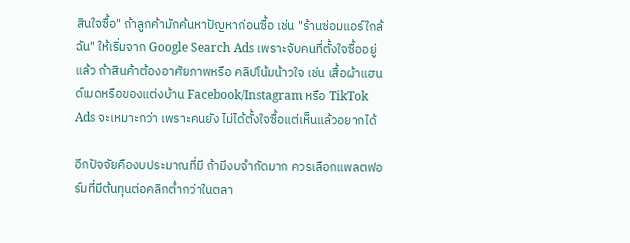สินใจซื้อ" ถ้าลูกค้ามักค้นหาปัญหาก่อนซื้อ เช่น "ร้านซ่อมแอร์ใกล้ฉัน" ให้เริ่มจาก Google Search Ads เพราะจับคนที่ตั้งใจซื้ออยู่แล้ว ถ้าสินค้าต้องอาศัยภาพหรือ คลิปโน้มน้าวใจ เช่น เสื้อผ้าแฮนด์เมดหรือของแต่งบ้าน Facebook/Instagram หรือ TikTok Ads จะเหมาะกว่า เพราะคนยัง ไม่ได้ตั้งใจซื้อแต่เห็นแล้วอยากได้

อีกปัจจัยคืองบประมาณที่มี ถ้ามีงบจำกัดมาก ควรเลือกแพลตฟอร์มที่มีต้นทุนต่อคลิกต่ำกว่าในตลา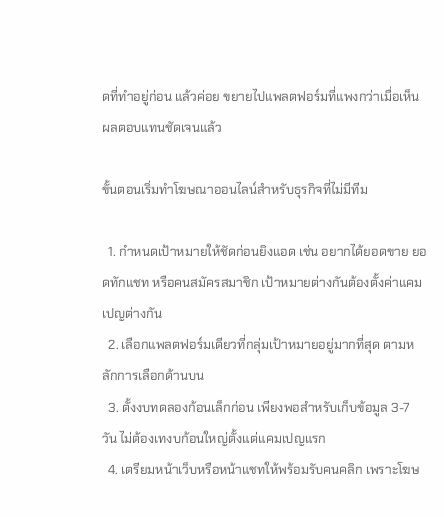ดที่ทำอยู่ก่อน แล้วค่อย ขยายไปแพลตฟอร์มที่แพงกว่าเมื่อเห็นผลตอบแทนชัดเจนแล้ว

ขั้นตอนเริ่มทำโฆษณาออนไลน์สำหรับธุรกิจที่ไม่มีทีม

  1. กำหนดเป้าหมายให้ชัดก่อนยิงแอด เช่น อยากได้ยอดขาย ยอดทักแชท หรือคนสมัครสมาชิก เป้าหมายต่างกันต้องตั้งค่าแคมเปญต่างกัน
  2. เลือกแพลตฟอร์มเดียวที่กลุ่มเป้าหมายอยู่มากที่สุด ตามหลักการเลือกด้านบน
  3. ตั้งงบทดลองก้อนเล็กก่อน เพียงพอสำหรับเก็บข้อมูล 3-7 วัน ไม่ต้องเทงบก้อนใหญ่ตั้งแต่แคมเปญแรก
  4. เตรียมหน้าเว็บหรือหน้าแชทให้พร้อมรับคนคลิก เพราะโฆษ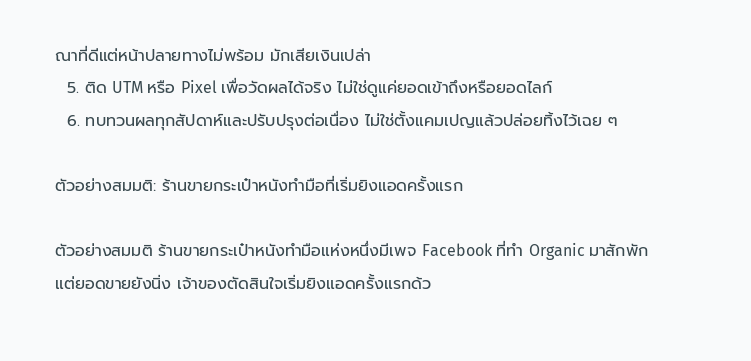ณาที่ดีแต่หน้าปลายทางไม่พร้อม มักเสียเงินเปล่า
  5. ติด UTM หรือ Pixel เพื่อวัดผลได้จริง ไม่ใช่ดูแค่ยอดเข้าถึงหรือยอดไลก์
  6. ทบทวนผลทุกสัปดาห์และปรับปรุงต่อเนื่อง ไม่ใช่ตั้งแคมเปญแล้วปล่อยทิ้งไว้เฉย ๆ

ตัวอย่างสมมติ: ร้านขายกระเป๋าหนังทำมือที่เริ่มยิงแอดครั้งแรก

ตัวอย่างสมมติ ร้านขายกระเป๋าหนังทำมือแห่งหนึ่งมีเพจ Facebook ที่ทำ Organic มาสักพักแต่ยอดขายยังนิ่ง เจ้าของตัดสินใจเริ่มยิงแอดครั้งแรกด้ว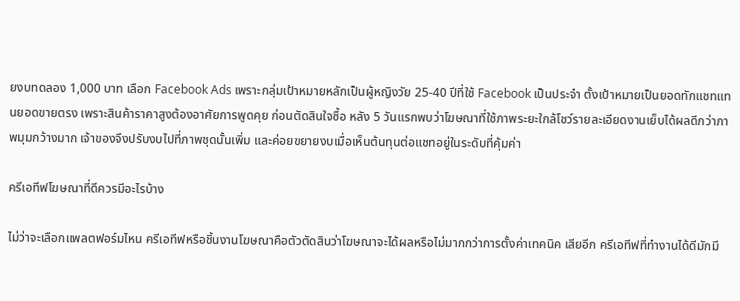ยงบทดลอง 1,000 บาท เลือก Facebook Ads เพราะกลุ่มเป้าหมายหลักเป็นผู้หญิงวัย 25-40 ปีที่ใช้ Facebook เป็นประจำ ตั้งเป้าหมายเป็นยอดทักแชทแทนยอดขายตรง เพราะสินค้าราคาสูงต้องอาศัยการพูดคุย ก่อนตัดสินใจซื้อ หลัง 5 วันแรกพบว่าโฆษณาที่ใช้ภาพระยะใกล้โชว์รายละเอียดงานเย็บได้ผลดีกว่าภาพมุมกว้างมาก เจ้าของจึงปรับงบไปที่ภาพชุดนั้นเพิ่ม และค่อยขยายงบเมื่อเห็นต้นทุนต่อแชทอยู่ในระดับที่คุ้มค่า

ครีเอทีฟโฆษณาที่ดีควรมีอะไรบ้าง

ไม่ว่าจะเลือกแพลตฟอร์มไหน ครีเอทีฟหรือชิ้นงานโฆษณาคือตัวตัดสินว่าโฆษณาจะได้ผลหรือไม่มากกว่าการตั้งค่าเทคนิค เสียอีก ครีเอทีฟที่ทำงานได้ดีมักมี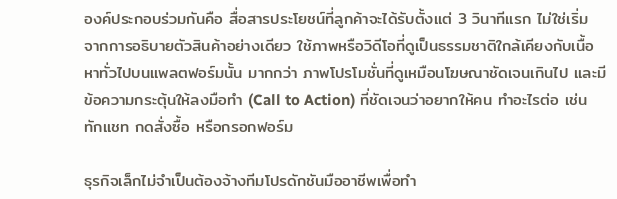องค์ประกอบร่วมกันคือ สื่อสารประโยชน์ที่ลูกค้าจะได้รับตั้งแต่ 3 วินาทีแรก ไม่ใช่เริ่ม จากการอธิบายตัวสินค้าอย่างเดียว ใช้ภาพหรือวิดีโอที่ดูเป็นธรรมชาติใกล้เคียงกับเนื้อหาทั่วไปบนแพลตฟอร์มนั้น มากกว่า ภาพโปรโมชั่นที่ดูเหมือนโฆษณาชัดเจนเกินไป และมีข้อความกระตุ้นให้ลงมือทำ (Call to Action) ที่ชัดเจนว่าอยากให้คน ทำอะไรต่อ เช่น ทักแชท กดสั่งซื้อ หรือกรอกฟอร์ม

ธุรกิจเล็กไม่จำเป็นต้องจ้างทีมโปรดักชันมืออาชีพเพื่อทำ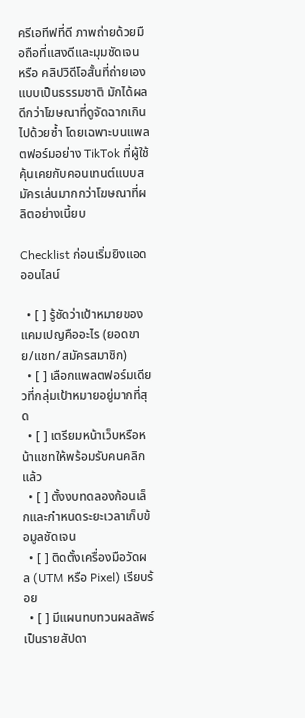ครีเอทีฟที่ดี ภาพถ่ายด้วยมือถือที่แสงดีและมุมชัดเจน หรือ คลิปวิดีโอสั้นที่ถ่ายเองแบบเป็นธรรมชาติ มักได้ผลดีกว่าโฆษณาที่ดูจัดฉากเกินไปด้วยซ้ำ โดยเฉพาะบนแพลตฟอร์มอย่าง TikTok ที่ผู้ใช้คุ้นเคยกับคอนเทนต์แบบสมัครเล่นมากกว่าโฆษณาที่ผลิตอย่างเนี้ยบ

Checklist ก่อนเริ่มยิงแอดออนไลน์

  • [ ] รู้ชัดว่าเป้าหมายของแคมเปญคืออะไร (ยอดขาย/แชท/สมัครสมาชิก)
  • [ ] เลือกแพลตฟอร์มเดียวที่กลุ่มเป้าหมายอยู่มากที่สุด
  • [ ] เตรียมหน้าเว็บหรือหน้าแชทให้พร้อมรับคนคลิกแล้ว
  • [ ] ตั้งงบทดลองก้อนเล็กและกำหนดระยะเวลาเก็บข้อมูลชัดเจน
  • [ ] ติดตั้งเครื่องมือวัดผล (UTM หรือ Pixel) เรียบร้อย
  • [ ] มีแผนทบทวนผลลัพธ์เป็นรายสัปดา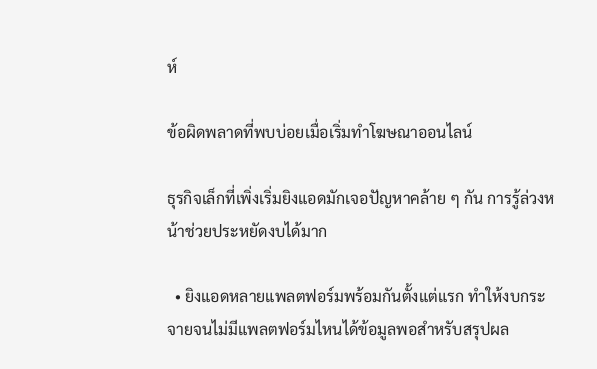ห์

ข้อผิดพลาดที่พบบ่อยเมื่อเริ่มทำโฆษณาออนไลน์

ธุรกิจเล็กที่เพิ่งเริ่มยิงแอดมักเจอปัญหาคล้าย ๆ กัน การรู้ล่วงหน้าช่วยประหยัดงบได้มาก

  • ยิงแอดหลายแพลตฟอร์มพร้อมกันตั้งแต่แรก ทำให้งบกระจายจนไม่มีแพลตฟอร์มไหนได้ข้อมูลพอสำหรับสรุปผล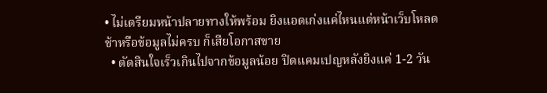• ไม่เตรียมหน้าปลายทางให้พร้อม ยิงแอดเก่งแค่ไหนแต่หน้าเว็บโหลดช้าหรือข้อมูลไม่ครบ ก็เสียโอกาสขาย
  • ตัดสินใจเร็วเกินไปจากข้อมูลน้อย ปิดแคมเปญหลังยิงแค่ 1-2 วัน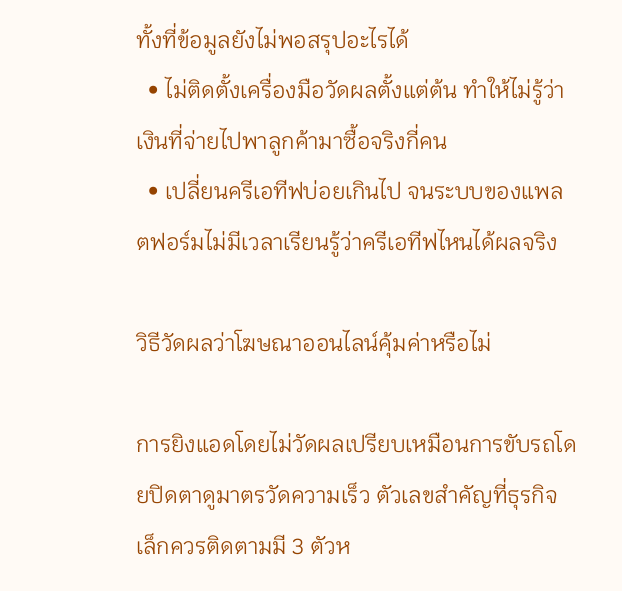ทั้งที่ข้อมูลยังไม่พอสรุปอะไรได้
  • ไม่ติดตั้งเครื่องมือวัดผลตั้งแต่ต้น ทำให้ไม่รู้ว่าเงินที่จ่ายไปพาลูกค้ามาซื้อจริงกี่คน
  • เปลี่ยนครีเอทีฟบ่อยเกินไป จนระบบของแพลตฟอร์มไม่มีเวลาเรียนรู้ว่าครีเอทีฟไหนได้ผลจริง

วิธีวัดผลว่าโฆษณาออนไลน์คุ้มค่าหรือไม่

การยิงแอดโดยไม่วัดผลเปรียบเหมือนการขับรถโดยปิดตาดูมาตรวัดความเร็ว ตัวเลขสำคัญที่ธุรกิจเล็กควรติดตามมี 3 ตัวห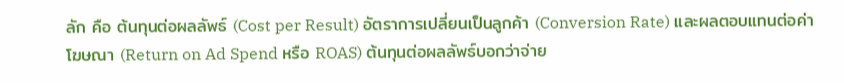ลัก คือ ต้นทุนต่อผลลัพธ์ (Cost per Result) อัตราการเปลี่ยนเป็นลูกค้า (Conversion Rate) และผลตอบแทนต่อค่าโฆษณา (Return on Ad Spend หรือ ROAS) ต้นทุนต่อผลลัพธ์บอกว่าจ่าย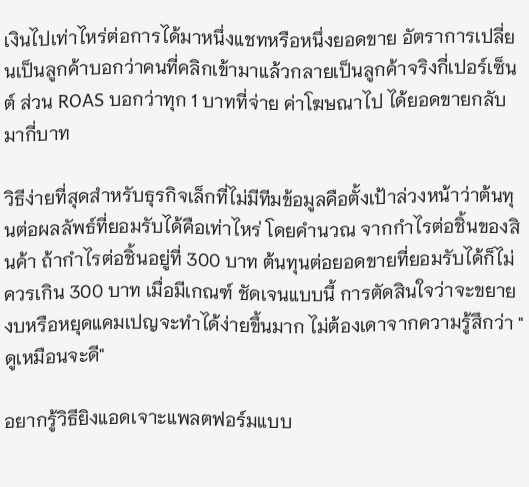เงินไปเท่าไหร่ต่อการได้มาหนึ่งแชทหรือหนึ่งยอดขาย อัตราการเปลี่ยนเป็นลูกค้าบอกว่าคนที่คลิกเข้ามาแล้วกลายเป็นลูกค้าจริงกี่เปอร์เซ็นต์ ส่วน ROAS บอกว่าทุก 1 บาทที่จ่าย ค่าโฆษณาไป ได้ยอดขายกลับมากี่บาท

วิธีง่ายที่สุดสำหรับธุรกิจเล็กที่ไม่มีทีมข้อมูลคือตั้งเป้าล่วงหน้าว่าต้นทุนต่อผลลัพธ์ที่ยอมรับได้คือเท่าไหร่ โดยคำนวณ จากกำไรต่อชิ้นของสินค้า ถ้ากำไรต่อชิ้นอยู่ที่ 300 บาท ต้นทุนต่อยอดขายที่ยอมรับได้ก็ไม่ควรเกิน 300 บาท เมื่อมีเกณฑ์ ชัดเจนแบบนี้ การตัดสินใจว่าจะขยายงบหรือหยุดแคมเปญจะทำได้ง่ายขึ้นมาก ไม่ต้องเดาจากความรู้สึกว่า "ดูเหมือนจะดี"

อยากรู้วิธียิงแอดเจาะแพลตฟอร์มแบบ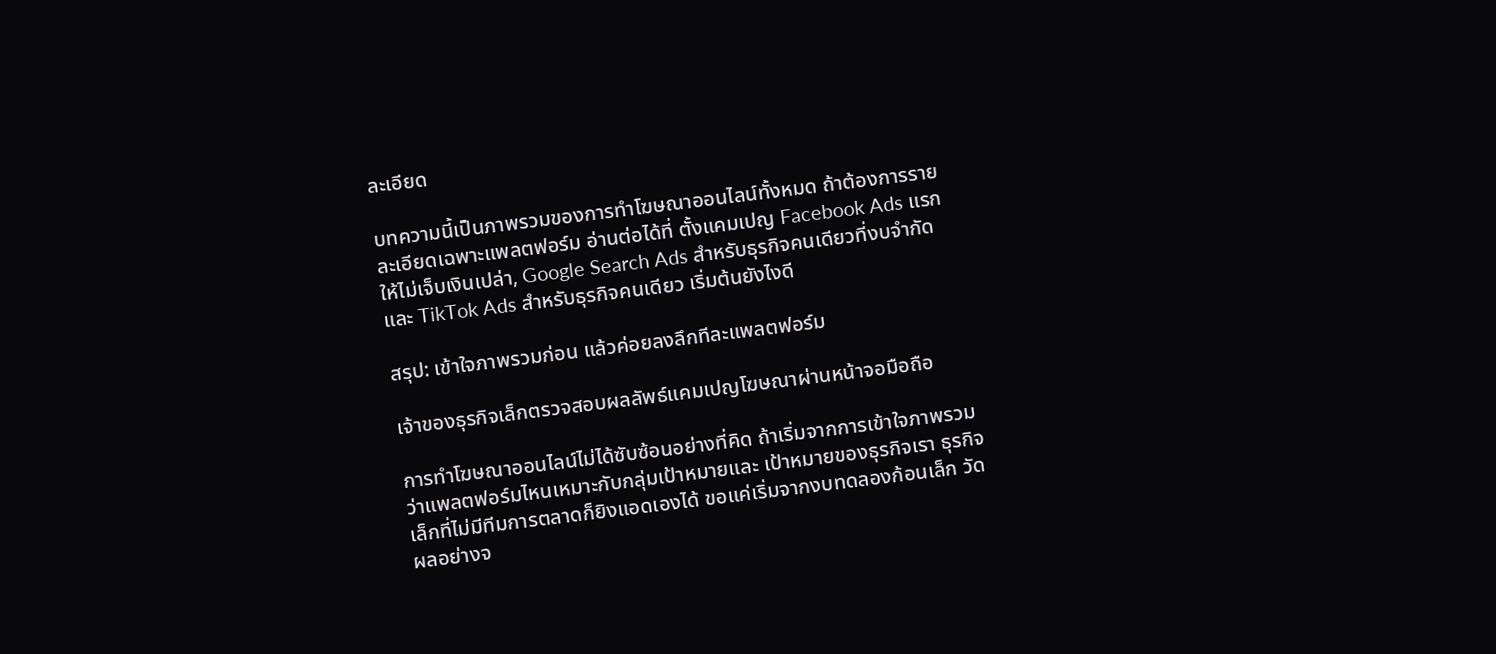ละเอียด

บทความนี้เป็นภาพรวมของการทำโฆษณาออนไลน์ทั้งหมด ถ้าต้องการรายละเอียดเฉพาะแพลตฟอร์ม อ่านต่อได้ที่ ตั้งแคมเปญ Facebook Ads แรกให้ไม่เจ็บเงินเปล่า, Google Search Ads สำหรับธุรกิจคนเดียวที่งบจำกัด และ TikTok Ads สำหรับธุรกิจคนเดียว เริ่มต้นยังไงดี

สรุป: เข้าใจภาพรวมก่อน แล้วค่อยลงลึกทีละแพลตฟอร์ม

เจ้าของธุรกิจเล็กตรวจสอบผลลัพธ์แคมเปญโฆษณาผ่านหน้าจอมือถือ

การทำโฆษณาออนไลน์ไม่ได้ซับซ้อนอย่างที่คิด ถ้าเริ่มจากการเข้าใจภาพรวมว่าแพลตฟอร์มไหนเหมาะกับกลุ่มเป้าหมายและ เป้าหมายของธุรกิจเรา ธุรกิจเล็กที่ไม่มีทีมการตลาดก็ยิงแอดเองได้ ขอแค่เริ่มจากงบทดลองก้อนเล็ก วัดผลอย่างจ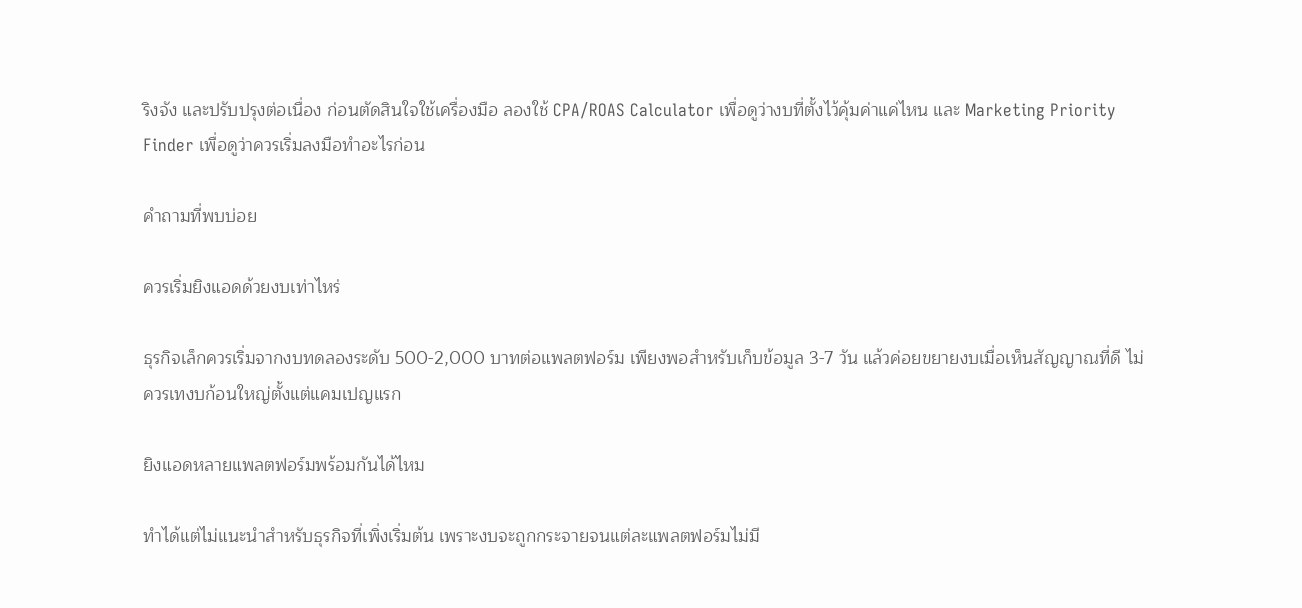ริงจัง และปรับปรุงต่อเนื่อง ก่อนตัดสินใจใช้เครื่องมือ ลองใช้ CPA/ROAS Calculator เพื่อดูว่างบที่ตั้งไว้คุ้มค่าแค่ไหน และ Marketing Priority Finder เพื่อดูว่าควรเริ่มลงมือทำอะไรก่อน

คำถามที่พบบ่อย

ควรเริ่มยิงแอดด้วยงบเท่าไหร่

ธุรกิจเล็กควรเริ่มจากงบทดลองระดับ 500-2,000 บาทต่อแพลตฟอร์ม เพียงพอสำหรับเก็บข้อมูล 3-7 วัน แล้วค่อยขยายงบเมื่อเห็นสัญญาณที่ดี ไม่ควรเทงบก้อนใหญ่ตั้งแต่แคมเปญแรก

ยิงแอดหลายแพลตฟอร์มพร้อมกันได้ไหม

ทำได้แต่ไม่แนะนำสำหรับธุรกิจที่เพิ่งเริ่มต้น เพราะงบจะถูกกระจายจนแต่ละแพลตฟอร์มไม่มี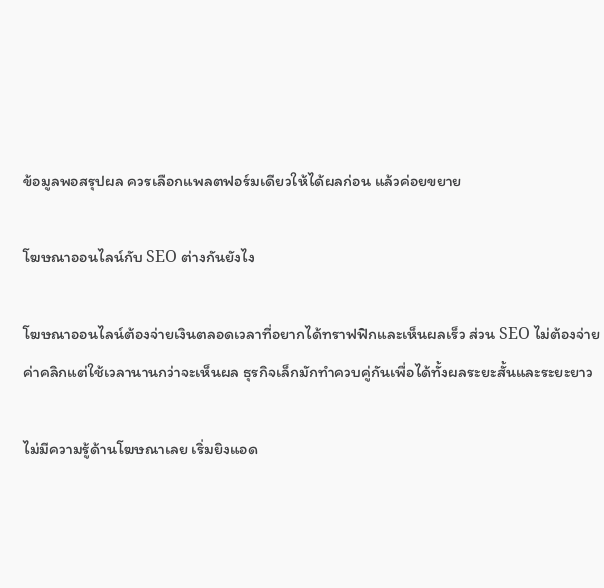ข้อมูลพอสรุปผล ควรเลือกแพลตฟอร์มเดียวให้ได้ผลก่อน แล้วค่อยขยาย

โฆษณาออนไลน์กับ SEO ต่างกันยังไง

โฆษณาออนไลน์ต้องจ่ายเงินตลอดเวลาที่อยากได้ทราฟฟิกและเห็นผลเร็ว ส่วน SEO ไม่ต้องจ่ายค่าคลิกแต่ใช้เวลานานกว่าจะเห็นผล ธุรกิจเล็กมักทำควบคู่กันเพื่อได้ทั้งผลระยะสั้นและระยะยาว

ไม่มีความรู้ด้านโฆษณาเลย เริ่มยิงแอด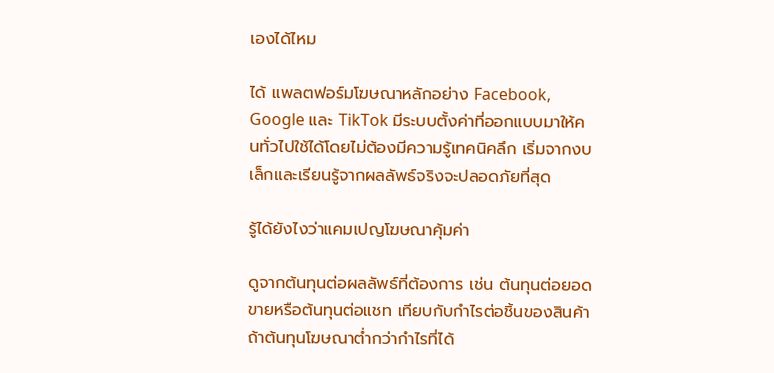เองได้ไหม

ได้ แพลตฟอร์มโฆษณาหลักอย่าง Facebook, Google และ TikTok มีระบบตั้งค่าที่ออกแบบมาให้คนทั่วไปใช้ได้โดยไม่ต้องมีความรู้เทคนิคลึก เริ่มจากงบเล็กและเรียนรู้จากผลลัพธ์จริงจะปลอดภัยที่สุด

รู้ได้ยังไงว่าแคมเปญโฆษณาคุ้มค่า

ดูจากต้นทุนต่อผลลัพธ์ที่ต้องการ เช่น ต้นทุนต่อยอดขายหรือต้นทุนต่อแชท เทียบกับกำไรต่อชิ้นของสินค้า ถ้าต้นทุนโฆษณาต่ำกว่ากำไรที่ได้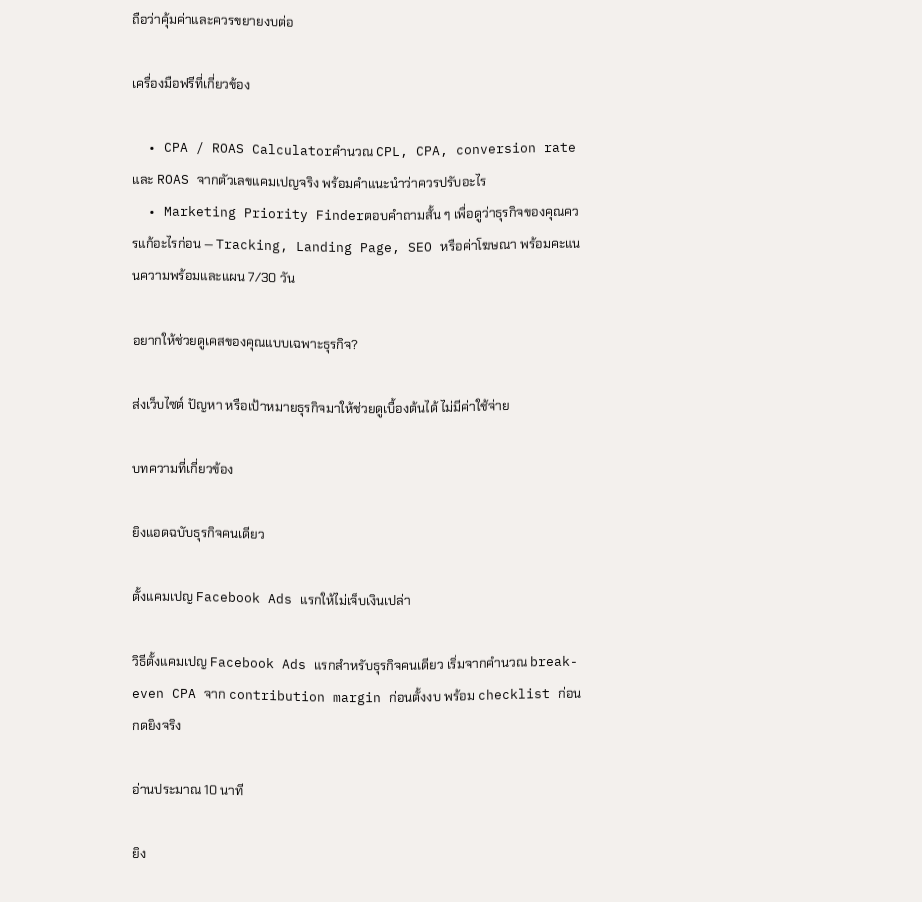ถือว่าคุ้มค่าและควรขยายงบต่อ

เครื่องมือฟรีที่เกี่ยวข้อง

  • CPA / ROAS Calculatorคำนวณ CPL, CPA, conversion rate และ ROAS จากตัวเลขแคมเปญจริง พร้อมคำแนะนำว่าควรปรับอะไร
  • Marketing Priority Finderตอบคำถามสั้น ๆ เพื่อดูว่าธุรกิจของคุณควรแก้อะไรก่อน — Tracking, Landing Page, SEO หรือค่าโฆษณา พร้อมคะแนนความพร้อมและแผน 7/30 วัน

อยากให้ช่วยดูเคสของคุณแบบเฉพาะธุรกิจ?

ส่งเว็บไซต์ ปัญหา หรือเป้าหมายธุรกิจมาให้ช่วยดูเบื้องต้นได้ ไม่มีค่าใช้จ่าย

บทความที่เกี่ยวข้อง

ยิงแอดฉบับธุรกิจคนเดียว

ตั้งแคมเปญ Facebook Ads แรกให้ไม่เจ็บเงินเปล่า

วิธีตั้งแคมเปญ Facebook Ads แรกสำหรับธุรกิจคนเดียว เริ่มจากคำนวณ break-even CPA จาก contribution margin ก่อนตั้งงบ พร้อม checklist ก่อนกดยิงจริง

อ่านประมาณ 10 นาที

ยิง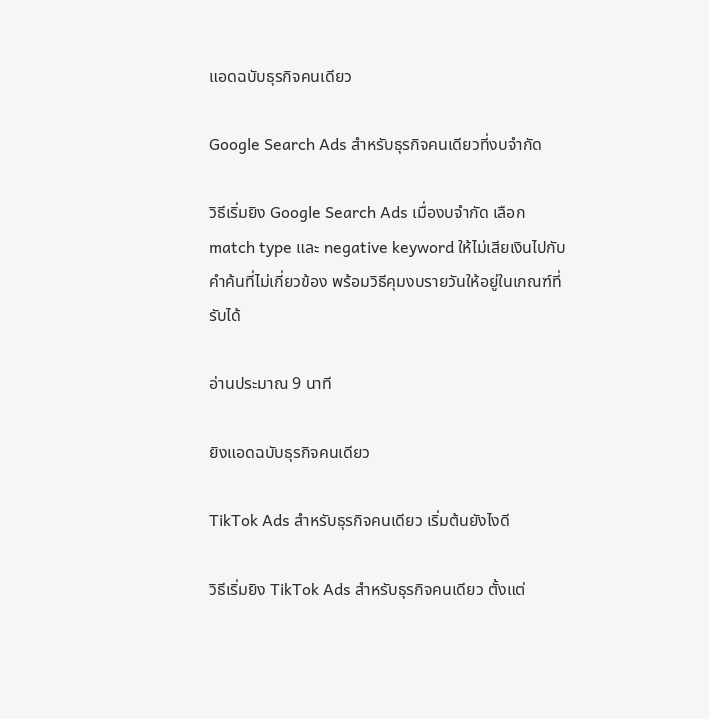แอดฉบับธุรกิจคนเดียว

Google Search Ads สำหรับธุรกิจคนเดียวที่งบจำกัด

วิธีเริ่มยิง Google Search Ads เมื่องบจำกัด เลือก match type และ negative keyword ให้ไม่เสียเงินไปกับคำค้นที่ไม่เกี่ยวข้อง พร้อมวิธีคุมงบรายวันให้อยู่ในเกณฑ์ที่รับได้

อ่านประมาณ 9 นาที

ยิงแอดฉบับธุรกิจคนเดียว

TikTok Ads สำหรับธุรกิจคนเดียว เริ่มต้นยังไงดี

วิธีเริ่มยิง TikTok Ads สำหรับธุรกิจคนเดียว ตั้งแต่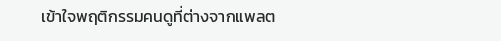เข้าใจพฤติกรรมคนดูที่ต่างจากแพลต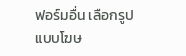ฟอร์มอื่น เลือกรูปแบบโฆษ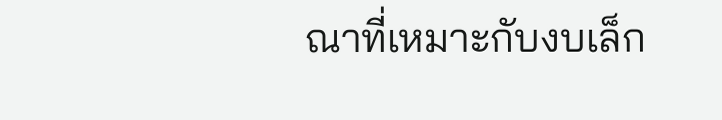ณาที่เหมาะกับงบเล็ก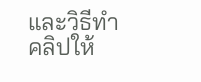และวิธีทำคลิปให้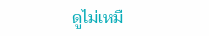ดูไม่เหมื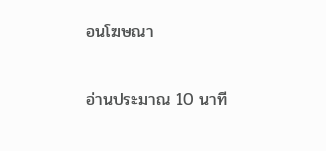อนโฆษณา

อ่านประมาณ 10 นาที